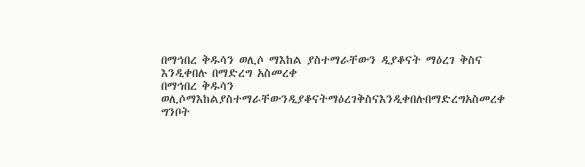በማኅበረ ቅዱሳን ወሊሶ ማእከል ያስተማራቸውን ዲያቆናት ማዕረገ ቅስና እንዲቀበሉ በማድረግ አስመረቀ
በማኅበረ ቅዱሳን ወሊሶማእከልያስተማራቸውንዲያቆናትማዕረገቅስናእንዲቀበሉበማድረግአስመረቀ
ግንቦት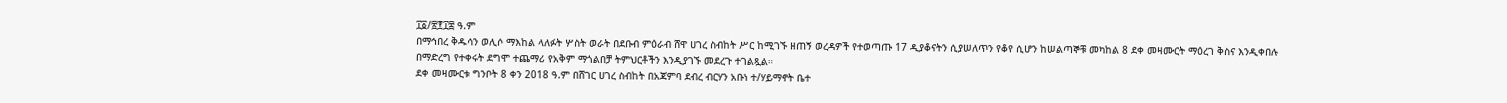፲፩/፳፻፲፰ ዓ.ም
በማኅበረ ቅዱሳን ወሊሶ ማእከል ላለፉት ሦስት ወራት በደቡብ ምዕራብ ሸዋ ሀገረ ስብከት ሥር ከሚገኙ ዘጠኝ ወረዳዎች የተወጣጡ 17 ዲያቆናትን ሲያሠለጥን የቆየ ሲሆን ከሠልጣኞቹ መካከል 8 ደቀ መዛሙርት ማዕረገ ቅስና እንዲቀበሉ በማድረግ የተቀሩት ደግሞ ተጨማሪ የአቅም ማጎልበቻ ትምህርቶችን እንዲያገኙ መደረጉ ተገልጿል።
ደቀ መዛሙርቱ ግንቦት 8 ቀን 2018 ዓ.ም በሸገር ሀገረ ስብከት በአጃምባ ደብረ ብርሃን አቡነ ተ/ሃይማኖት ቤተ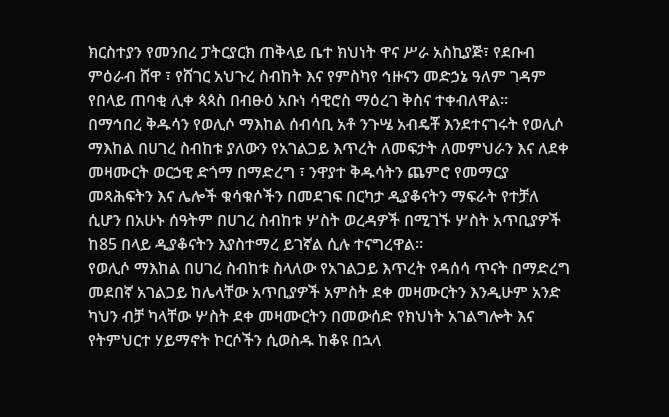ክርስተያን የመንበረ ፓትርያርክ ጠቅላይ ቤተ ክህነት ዋና ሥራ አስኪያጅ፣ የደቡብ ምዕራብ ሸዋ ፣ የሸገር አህጉረ ስብከት እና የምስካየ ኅዙናን መድኃኔ ዓለም ገዳም የበላይ ጠባቂ ሊቀ ጳጳስ በብፁዕ አቡነ ሳዊሮስ ማዕረገ ቅስና ተቀብለዋል።
በማኅበረ ቅዱሳን የወሊሶ ማእከል ሰብሳቢ አቶ ንጉሤ አብዴቾ እንደተናገሩት የወሊሶ ማእከል በሀገረ ስብከቱ ያለውን የአገልጋይ እጥረት ለመፍታት ለመምህራን እና ለደቀ መዛሙርት ወርኃዊ ድጎማ በማድረግ ፣ ንዋያተ ቅዱሳትን ጨምሮ የመማርያ መጻሕፍትን እና ሌሎች ቁሳቁሶችን በመደገፍ በርካታ ዲያቆናትን ማፍራት የተቻለ ሲሆን በአሁኑ ሰዓትም በሀገረ ስብከቱ ሦስት ወረዳዎች በሚገኙ ሦስት አጥቢያዎች ከ85 በላይ ዲያቆናትን እያስተማረ ይገኛል ሲሉ ተናግረዋል።
የወሊሶ ማእከል በሀገረ ስብከቱ ስላለው የአገልጋይ እጥረት የዳሰሳ ጥናት በማድረግ መደበኛ አገልጋይ ከሌላቸው አጥቢያዎች አምስት ደቀ መዛሙርትን እንዲሁም አንድ ካህን ብቻ ካላቸው ሦስት ደቀ መዛሙርትን በመውሰድ የክህነት አገልግሎት እና የትምህርተ ሃይማኖት ኮርሶችን ሲወስዱ ከቆዩ በኋላ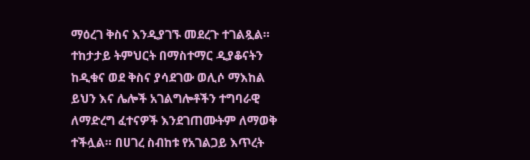ማዕረገ ቅስና እንዲያገኙ መደረጉ ተገልጿል።
ተከታታይ ትምህርት በማስተማር ዲያቆናትን ከዲቁና ወደ ቅስና ያሳደገው ወሊሶ ማእከል ይህን እና ሌሎች አገልግሎቶችን ተግባራዊ ለማድረግ ፈተናዎች እንደገጠሙትም ለማወቅ ተችሏል። በሀገረ ስብከቱ የአገልጋይ እጥረት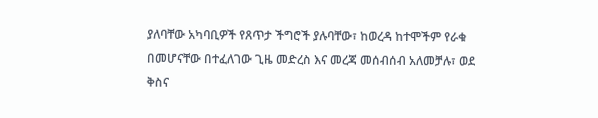ያለባቸው አካባቢዎች የጸጥታ ችግሮች ያሉባቸው፣ ከወረዳ ከተሞችም የራቁ በመሆናቸው በተፈለገው ጊዜ መድረስ እና መረጃ መሰብሰብ አለመቻሉ፣ ወደ ቅስና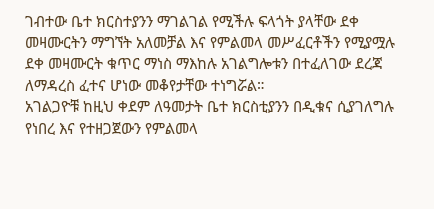ገብተው ቤተ ክርስተያንን ማገልገል የሚችሉ ፍላጎት ያላቸው ደቀ መዛሙርትን ማግኘት አለመቻል እና የምልመላ መሥፈርቶችን የሚያሟሉ ደቀ መዛሙርት ቁጥር ማነስ ማእከሉ አገልግሎቱን በተፈለገው ደረጃ ለማዳረስ ፈተና ሆነው መቆየታቸው ተነግሯል።
አገልጋዮቹ ከዚህ ቀደም ለዓመታት ቤተ ክርስቲያንን በዲቁና ሲያገለግሉ የነበረ እና የተዘጋጀውን የምልመላ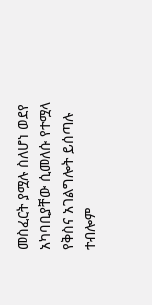መስፈርት ያሟሉ ስለሆነ ወደየ አካባቢያቸው ሲመለሱ የተሟላ የቅስና አገልግሎት ይሰጣሉ ተብሎም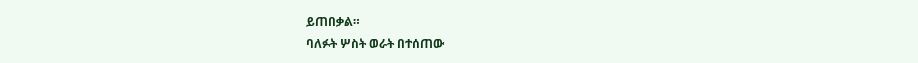ይጠበቃል።
ባለፉት ሦስት ወራት በተሰጠው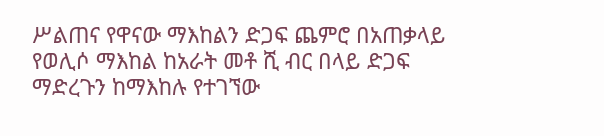ሥልጠና የዋናው ማእከልን ድጋፍ ጨምሮ በአጠቃላይ የወሊሶ ማእከል ከአራት መቶ ሺ ብር በላይ ድጋፍ ማድረጉን ከማእከሉ የተገኘው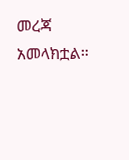መረጃ አመላክቷል።